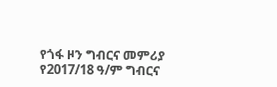የጎፋ ዞን ግብርና መምሪያ የ2017/18 ዓ/ም ግብርና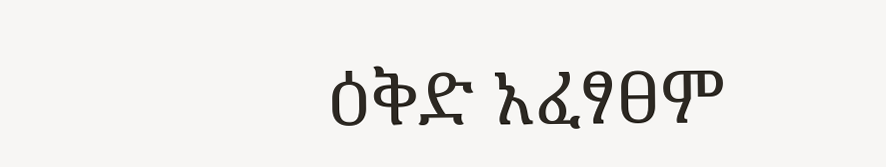ዕቅድ አፈፃፀም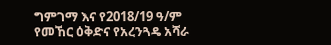ግምገማ እና የ2018/19 ዓ/ም የመኸር ዕቅድና የአረንጓዴ አሻራ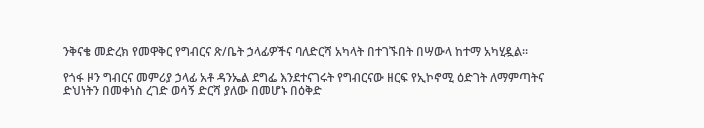ንቅናቄ መድረክ የመዋቅር የግብርና ጽ/ቤት ኃላፊዎችና ባለድርሻ አካላት በተገኙበት በሣውላ ከተማ አካሂዷል።

የጎፋ ዞን ግብርና መምሪያ ኃላፊ አቶ ዳንኤል ደግፌ እንደተናገሩት የግብርናው ዘርፍ የኢኮኖሚ ዕድገት ለማምጣትና ድህነትን በመቀነስ ረገድ ወሳኝ ድርሻ ያለው በመሆኑ በዕቅድ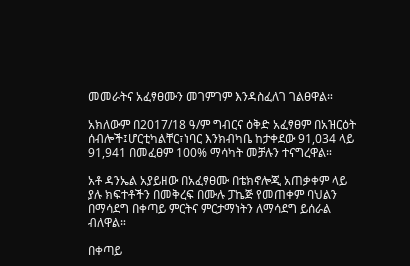መመራትና አፈፃፀሙን መገምገም እንዳስፈለገ ገልፀዋል።

አክለውም በ2017/18 ዓ/ም ግብርና ዕቅድ አፈፃፀም በአዝርዕት ሰብሎች፤ሆርቲካልቸር፣ነባር እንክብካቤ ከታቀደው 91,034 ላይ 91,941 በመፈፀም 100% ማሳካት መቻሉን ተናግረዋል።

አቶ ዳንኤል አያይዘው በአፈፃፀሙ በቴክኖሎጂ አጠቃቀም ላይ ያሉ ክፍተቶችን በመቅረፍ በሙሉ ፓኬጅ የመጠቀም ባህልን በማሳደግ በቀጣይ ምርትና ምርታማነትን ለማሳደግ ይሰራል ብለዋል።

በቀጣይ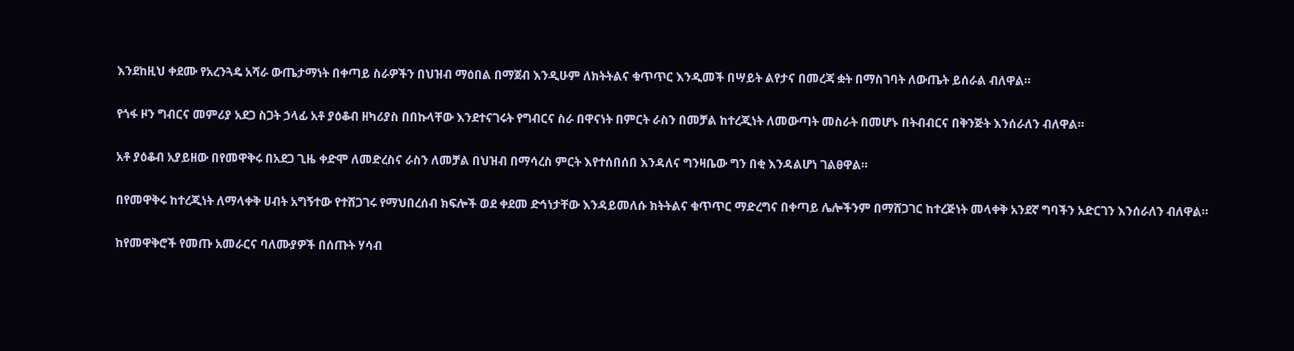እንደከዚህ ቀደሙ የአረንጓዴ አሻራ ውጤታማነት በቀጣይ ስራዎችን በህዝብ ማዕበል በማጀብ እንዲሁም ለክትትልና ቁጥጥር እንዲመች በሣይት ልየታና በመረጃ ቋት በማስገባት ለውጤት ይሰራል ብለዋል።

የጎፋ ዞን ግብርና መምሪያ አደጋ ስጋት ኃላፊ አቶ ያዕቆብ ዘካሪያስ በበኩላቸው እንደተናገሩት የግብርና ስራ በዋናነት በምርት ራስን በመቻል ከተረጂነት ለመውጣት መስራት በመሆኑ በትብብርና በቅንጅት እንሰራለን ብለዋል።

አቶ ያዕቆብ አያይዘው በየመዋቅሩ በአደጋ ጊዜ ቀድሞ ለመድረስና ራስን ለመቻል በህዝብ በማሳረስ ምርት እየተሰበሰበ እንዳለና ግንዛቤው ግን በቂ እንዳልሆነ ገልፀዋል።

በየመዋቅሩ ከተረጂነት ለማላቀቅ ሀብት አግኝተው የተሸጋገሩ የማህበረሰብ ክፍሎች ወደ ቀደመ ድኅነታቸው እንዳይመለሱ ክትትልና ቁጥጥር ማድረግና በቀጣይ ሌሎችንም በማሸጋገር ከተረጅነት መላቀቅ አንደኛ ግባችን አድርገን እንሰራለን ብለዋል።

ከየመዋቅሮች የመጡ አመራርና ባለሙያዎች በሰጡት ሃሳብ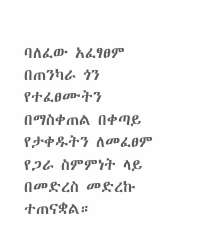ባለፈው አፈፃፀም በጠንካራ ጎን የተፈፀሙትን በማስቀጠል በቀጣይ የታቀዱትን ለመፈፀም የጋራ ስምምነት ላይ በመድረስ መድረኩ ተጠናቋል።